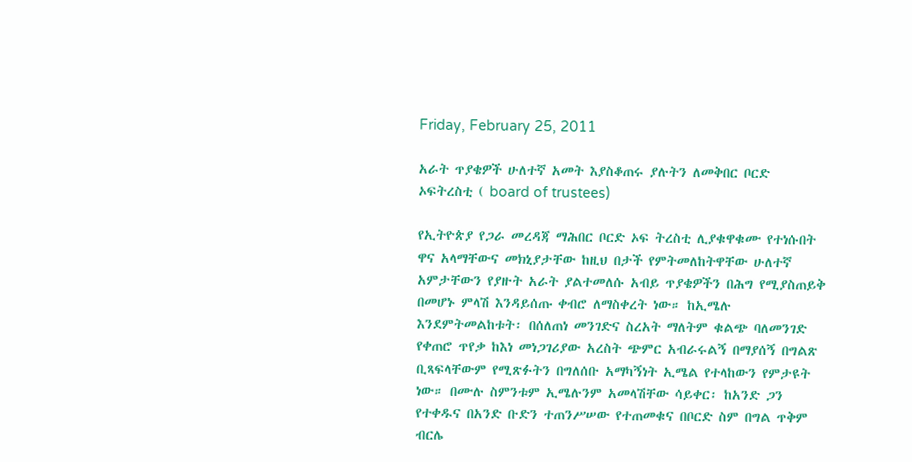Friday, February 25, 2011

አራት ጥያቄዎች ሁለተኛ አመት እያስቆጠሩ ያሉትን ለመቅበር ቦርድ ኦፍትረስቲ ( board of trustees)

የኢትዮጵያ የጋራ መረዳጃ ማሕበር ቦርድ ኦፍ ትረስቲ ሊያቁዋቁሙ የተነሱበት ዋና አላማቸውና መክኒያታቸው ከዚህ በታች የምትመለከትዋቸው ሁለተኛ አምታቸውን የያዙት አራት ያልተመለሱ አብይ ጥያቄዎችን በሕግ የሚያስጠይቅ በመሆኑ ምላሽ እንዳይሰጡ ቀብሮ ለማስቀረት ነው። ከኢሜሉ እንደምትመልከቱት፡ በሰለጠነ መንገድና ስረአት ማለትም ቁልጭ ባለመንገድ የቀጠሮ ጥየቃ ከእነ መነጋገሪያው አረስት ጭምር አብራሩልኝ በማያሰኝ በግልጽ ቢጻፍላቸውም የሚጽፉትን በግለሰቡ አማካኝነት ኢሜል የተላከውን የምታዩት ነው። በሙሉ ስምንቱም ኢሜሉንም አመላሽቸው ሳይቀር፡ ከአንድ ጋን የተቀዱና በአንድ ቡድን ተጠንሥሠው የተጠመቁና በቦርድ ስም በግል ጥቅም ብርሌ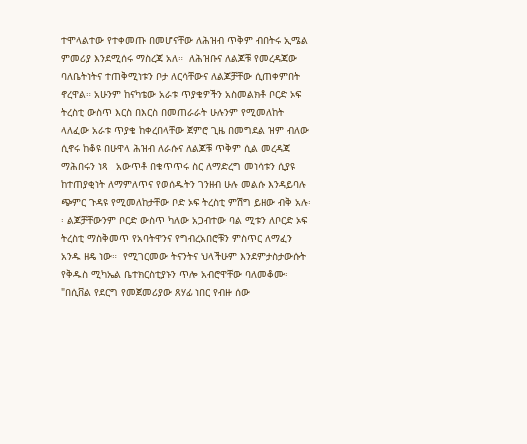ተሞላልተው የተቀመጡ በመሆናቸው ለሕዝብ ጥቅም ብበትሩ ኢሜል ምመሪያ እንደሚሰሩ ማስረጃ አለ።  ለሕዝቡና ለልጆቹ የመረዳጃው ባለቤትነትና ተጠቅሚነቱን ቦታ ለርሳቸውና ለልጆቻቸው ሲጠቀምበት ኖረዋል። አሁንም ከናካቴው አራቱ ጥያቄዎችን አስመልክቶ ቦርድ ኦፍ ትረስቲ ውስጥ እርስ በእርስ በመጠራራት ሁሉንም የሚመለከት ላለፈው አራቱ ጥያቄ ከቀረበላቸው ጀምሮ ጊዜ በመግደል ዝም ብለው ሲኖሩ ከቆዩ በሁዋላ ሕዝብ ለራሱና ለልጆቹ ጥቅም ሲል መረዳጃ ማሕበሩን ነጻ   አውጥቶ በቁጥጥሩ ስር ለማድረግ መነሳቱን ሲያዩ ከተጠያቂነት ለማምለጥና የወሰዱትን ገንዘብ ሁሉ መልሱ እንዳይባሉ ጭምር ጉዳዩ የሚመለከታቸው ቦድ ኦፍ ትረስቲ ምሽግ ይዘው ብቅ አሉ፡፡ ልጆቻቸውንም ቦርድ ውስጥ ካለው አጋብተው ባል ሚቱን ለቦርድ ኦፍ ትረስቲ ማስቅመጥ የአባትዋንና የግብረአበሮቹን ምስጥር ለማፈን አንዱ ዘዴ ነው።  የሚገርመው ትናንትና ህላችሁም እንደምታስታውሱት የቅዱስ ሚካኤል ቤተክርስቲያኑን ጥሎ አብሮዋቸው ባለመቆሙ፡ "በሲቨል የደርግ የመጀመሪያው ጸሃፊ ነበር የብዙ ሰው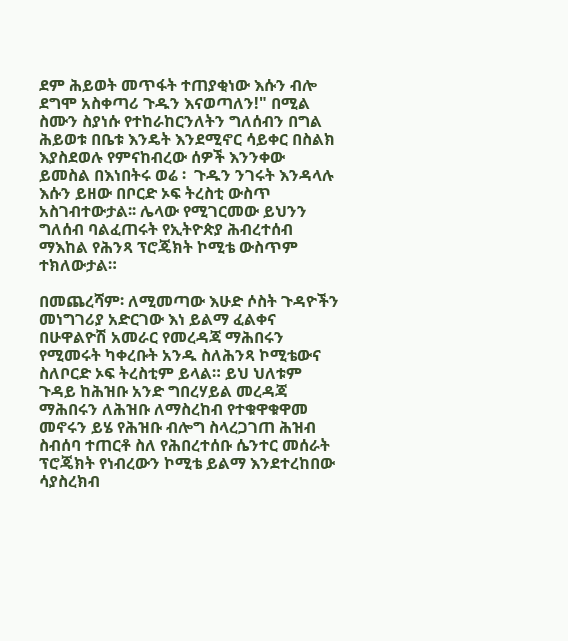ደም ሕይወት መጥፋት ተጠያቂነው እሱን ብሎ ደግሞ አስቀጣሪ ጉዱን እናወጣለን!" በሚል ስሙን ስያነሱ የተከራከርንለትን ግለሰብን በግል ሕይወቱ በቤቱ እንዴት እንደሚኖር ሳይቀር በስልክ እያስደወሉ የምናከብረው ሰዎች እንንቀው ይመስል በእነበትሩ ወሬ ፡  ጉዱን ንገሩት እንዳላሉ እሱን ይዘው በቦርድ ኦፍ ትረስቲ ውስጥ አስገብተውታል፡፡ ሌላው የሚገርመው ይህንን ግለሰብ ባልፈጠሩት የኢትዮጵያ ሕብረተሰብ ማእከል የሕንጻ ፕሮጄክት ኮሚቴ ውስጥም ተክለውታል።

በመጨረሻም፡ ለሚመጣው እሁድ ሶስት ጉዳዮችን መነግገሪያ አድርገው እነ ይልማ ፈልቀና በሁዋልዮሽ አመራር የመረዳጃ ማሕበሩን የሚመሩት ካቀረቡት አንዱ ስለሕንጻ ኮሚቴውና ስለቦርድ ኦፍ ትረስቲም ይላል። ይህ ህለቱም ጉዳይ ከሕዝቡ አንድ ግበረሃይል መረዳጃ ማሕበሩን ለሕዝቡ ለማስረከብ የተቁዋቁዋመ መኖሩን ይሄ የሕዝቡ ብሎግ ስላረጋገጠ ሕዝብ ስብሰባ ተጠርቶ ስለ የሕበረተሰቡ ሴንተር መሰራት ፕሮጄክት የነብረውን ኮሚቴ ይልማ እንደተረከበው ሳያስረክብ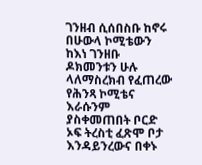ገንዘብ ሲሰበስቡ ከኖሩ በሁውላ ኮሚቴውን ከእነ ገንዘቡ ዶክመንቱን ሁሉ ላለማስረክብ የፈጠረው የሕንጻ ኮሚቴና እራሱንም ያስቀመጠበት ቦርድ ኦፍ ትረስቲ ፈጽሞ ቦታ እንዳይንረውና በቀኑ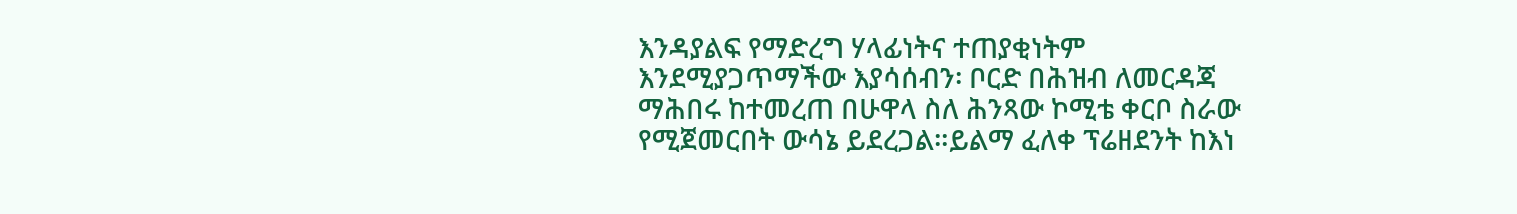እንዳያልፍ የማድረግ ሃላፊነትና ተጠያቂነትም እንደሚያጋጥማችው እያሳሰብን፡ ቦርድ በሕዝብ ለመርዳጃ ማሕበሩ ከተመረጠ በሁዋላ ስለ ሕንጻው ኮሚቴ ቀርቦ ስራው የሚጀመርበት ውሳኔ ይደረጋል።ይልማ ፈለቀ ፕሬዘደንት ከእነ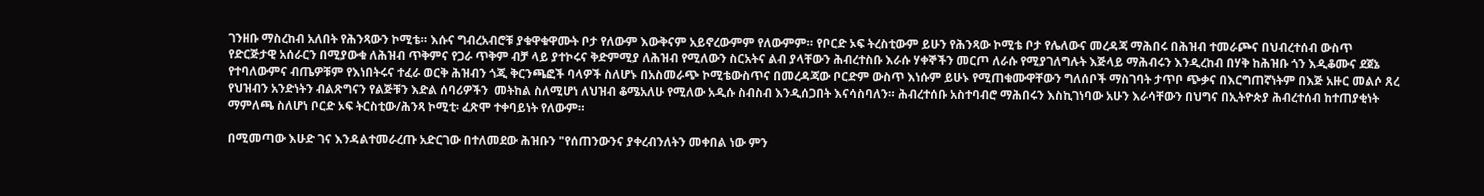ገንዘቡ ማስረከብ አለበት የሕንጻውን ኮሚቴ። እሱና ግብረአብሮቹ ያቁዋቁዋሙት ቦታ የለውም እውቅናም አይኖረውምም የለውምም። የቦርድ ኦፍ ትረስቲውም ይሁን የሕንጻው ኮሚቴ ቦታ የሌለውና መረዳጃ ማሕበሩ በሕዝብ ተመራጮና በህብረተሰብ ውስጥ የድርጅታዊ አሰራርን በሚያውቁ ለሕዝብ ጥቅምና የጋራ ጥቅም ብቻ ላይ ያተኮሩና ቅድምሚያ ለሕዝብ የሚለውን ስርአትና ልብ ያላቸውን ሕብረተስቡ እራሱ ሃቀኞችን መርጦ ለራሱ የሚያገለግሉት እጅላይ ማሕብሩን እንዲረከብ በሃቅ ከሕዝቡ ጎን እዲቆሙና ደጀኔ የተባለውምና ብጤዎቹም የእነበትሩና ተፈራ ወርቅ ሕዝብን ጎጂ ቅርንጫፎች ባላዎች ስለሆኑ በአስመራጭ ኮሚቴውስጥና በመረዳጃው ቦርድም ውስጥ እነሱም ይሁኑ የሚጠቁሙዋቸውን ግለሰቦች ማስገባት ታጥቦ ጭቃና በእርግጠኛነትም በእጅ አዙር መልሶ ጸረ የህዝብን አንድነትን ብልጽግናን የልጅቹን እድል ሰባሪዎችን  መትከል ስለሚሆነ ለህዝብ ቆሜአለሁ የሚለው አዲሱ ስብስብ እንዲሰጋበት እናሳስባለን። ሕብረተሰቡ አስተባብሮ ማሕበሩን እስኪገነባው አሁን እራሳቸውን በህግና በኢትዮጵያ ሕብረተሰብ ከተጠያቂነት ማምለጫ ስለሆነ ቦርድ ኦፍ ትርስቲው/ሕንጻ ኮሚቲ፡ ፈጽሞ ተቀባይነት የለውም።

በሚመጣው እሁድ ገና እንዳልተመራረጡ አድርገው በተለመደው ሕዝቡን "የሰጠንውንና ያቀረብንለትን መቀበል ነው ምን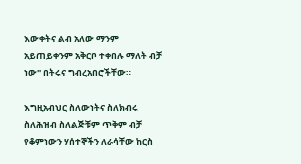እውቀትና ልብ አለው ማንም አይጠይቀንም አቅርቦ ተቀበሉ ማለት ብቻ ነው" በትሩና ግብረአበሮችቸው።

እግዚአብህር ስለውነትና ስለክብሩ ስለሕዝብ ስለልጅቹም ጥቅም ብቻ የቆምነውን ሃሰተኞችን ለራሳቸው ከርስ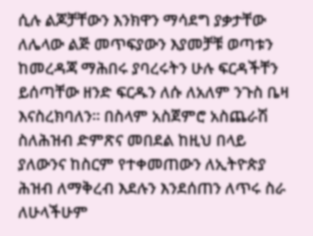ሲሉ ልጆቻቸውን እንክዋን ማሳደግ ያቃታቸው ለሌላው ልጅ መጥፍያውን እያመቻቹ ወጣቱን ከመረዳጃ ማሕበሩ ያባረሩትን ሁሉ ፍርዳችቸን ይሰጣቸው ዘንድ ፍርዱን ለሱ ለአለም ንጉስ ቤዛ እናስረክባለን። በስላም አስጀምሮ አስጨራሽ ስለሕዝብ ድምጽና መበደል ከዚህ በላይ ያለውንና ከስርም የተቀመጠውን ለኢትዮጵያ ሕዝብ ለማቅረብ እደሉን እንደሰጠን ለጥሩ ስራ ለሁላችሁም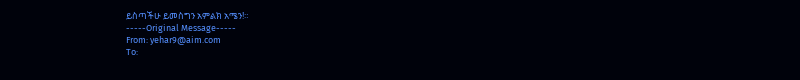ይስጣችሁ ይመስግን አምልክ አሜን!።
-----Original Message-----
From: yehar9@aim.com
To: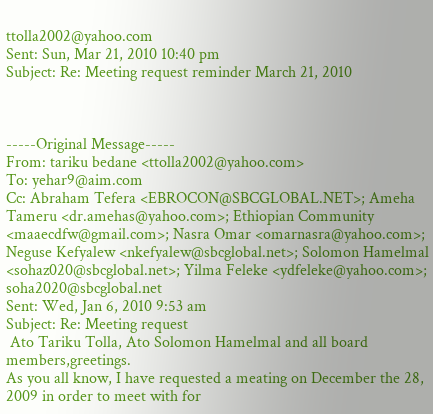ttolla2002@yahoo.com
Sent: Sun, Mar 21, 2010 10:40 pm
Subject: Re: Meeting request reminder March 21, 2010



-----Original Message-----
From: tariku bedane <ttolla2002@yahoo.com>
To: yehar9@aim.com
Cc: Abraham Tefera <EBROCON@SBCGLOBAL.NET>; Ameha Tameru <dr.amehas@yahoo.com>; Ethiopian Community <maaecdfw@gmail.com>; Nasra Omar <omarnasra@yahoo.com>; Neguse Kefyalew <nkefyalew@sbcglobal.net>; Solomon Hamelmal <sohaz020@sbcglobal.net>; Yilma Feleke <ydfeleke@yahoo.com>; soha2020@sbcglobal.net
Sent: Wed, Jan 6, 2010 9:53 am
Subject: Re: Meeting request
 Ato Tariku Tolla, Ato Solomon Hamelmal and all board members,greetings.
As you all know, I have requested a meating on December the 28, 2009 in order to meet with for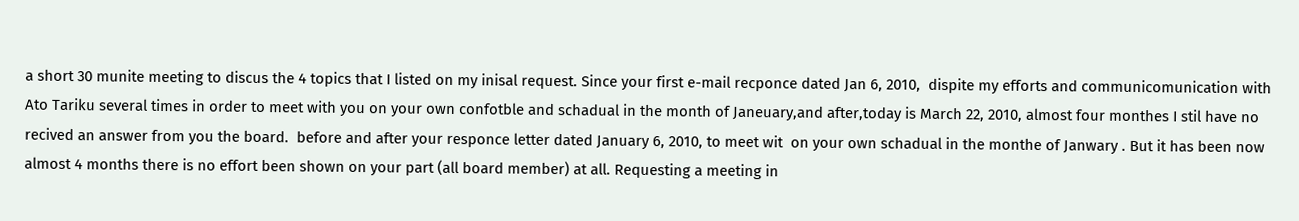a short 30 munite meeting to discus the 4 topics that I listed on my inisal request. Since your first e-mail recponce dated Jan 6, 2010,  dispite my efforts and communicomunication with Ato Tariku several times in order to meet with you on your own confotble and schadual in the month of Janeuary,and after,today is March 22, 2010, almost four monthes I stil have no recived an answer from you the board.  before and after your responce letter dated January 6, 2010, to meet wit  on your own schadual in the monthe of Janwary . But it has been now almost 4 months there is no effort been shown on your part (all board member) at all. Requesting a meeting in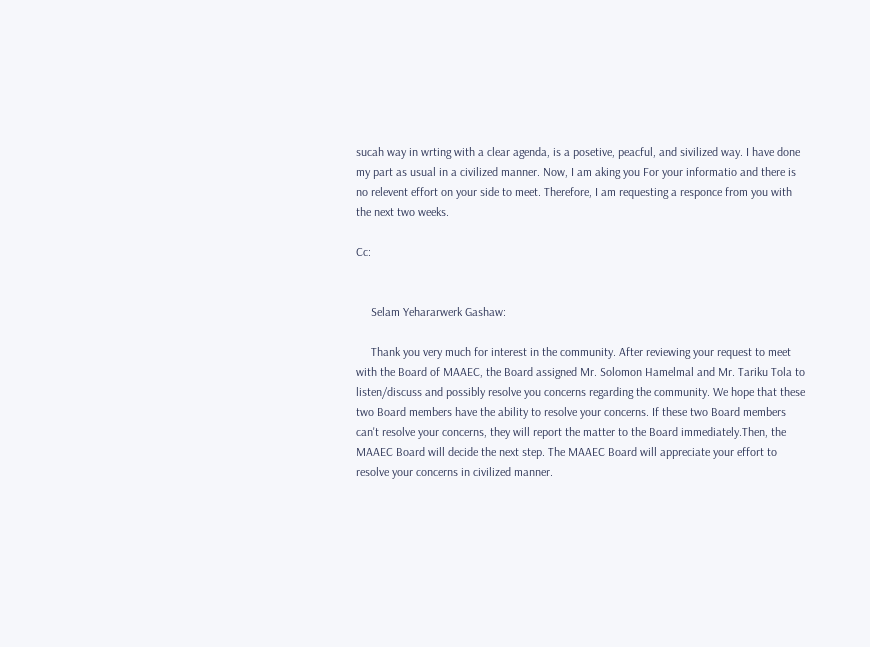sucah way in wrting with a clear agenda, is a posetive, peacful, and sivilized way. I have done my part as usual in a civilized manner. Now, I am aking you For your informatio and there is no relevent effort on your side to meet. Therefore, I am requesting a responce from you with the next two weeks.

Cc:


     Selam Yehararwerk Gashaw:

     Thank you very much for interest in the community. After reviewing your request to meet with the Board of MAAEC, the Board assigned Mr. Solomon Hamelmal and Mr. Tariku Tola to listen/discuss and possibly resolve you concerns regarding the community. We hope that these two Board members have the ability to resolve your concerns. If these two Board members can't resolve your concerns, they will report the matter to the Board immediately.Then, the MAAEC Board will decide the next step. The MAAEC Board will appreciate your effort to resolve your concerns in civilized manner.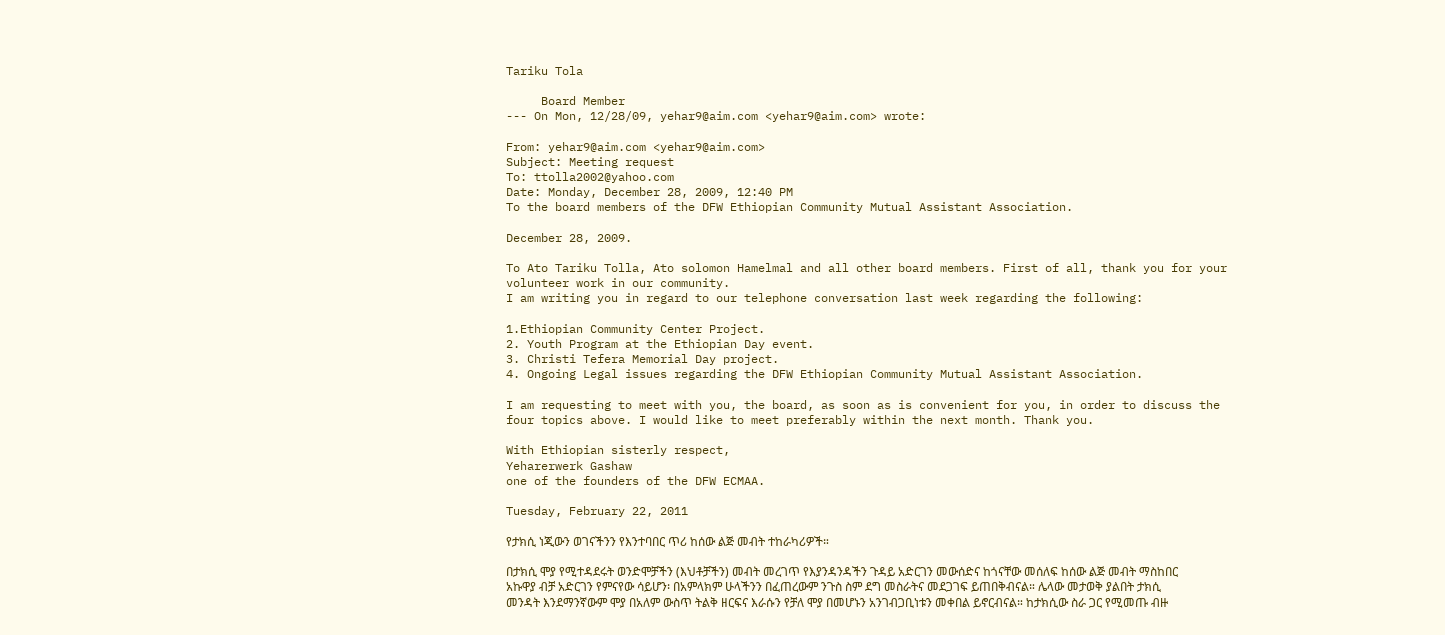Tariku Tola

     Board Member
--- On Mon, 12/28/09, yehar9@aim.com <yehar9@aim.com> wrote:

From: yehar9@aim.com <yehar9@aim.com>
Subject: Meeting request
To: ttolla2002@yahoo.com
Date: Monday, December 28, 2009, 12:40 PM
To the board members of the DFW Ethiopian Community Mutual Assistant Association.

December 28, 2009.

To Ato Tariku Tolla, Ato solomon Hamelmal and all other board members. First of all, thank you for your volunteer work in our community.
I am writing you in regard to our telephone conversation last week regarding the following:

1.Ethiopian Community Center Project.
2. Youth Program at the Ethiopian Day event.
3. Christi Tefera Memorial Day project.
4. Ongoing Legal issues regarding the DFW Ethiopian Community Mutual Assistant Association.

I am requesting to meet with you, the board, as soon as is convenient for you, in order to discuss the four topics above. I would like to meet preferably within the next month. Thank you.

With Ethiopian sisterly respect,
Yeharerwerk Gashaw
one of the founders of the DFW ECMAA.

Tuesday, February 22, 2011

የታክሲ ነጂውን ወገናችንን የእንተባበር ጥሪ ከሰው ልጅ መብት ተከራካሪዎች።

በታክሲ ሞያ የሚተዳደሩት ወንድሞቻችን (እህቶቻችን) መብት መረገጥ የእያንዳንዳችን ጉዳይ አድርገን መውሰድና ከጎናቸው መሰለፍ ከሰው ልጅ መብት ማስከበር አኩዋያ ብቻ አድርገን የምናየው ሳይሆን፡ በአምላክም ሁላችንን በፈጠረውም ንጉስ ስም ደግ መስራትና መደጋገፍ ይጠበቅብናል። ሌላው መታወቅ ያልበት ታክሲ መንዳት እንደማንኛውም ሞያ በአለም ውስጥ ትልቅ ዘርፍና እራሱን የቻለ ሞያ በመሆኑን አንገብጋቢነቱን መቀበል ይኖርብናል። ከታክሲው ስራ ጋር የሚመጡ ብዙ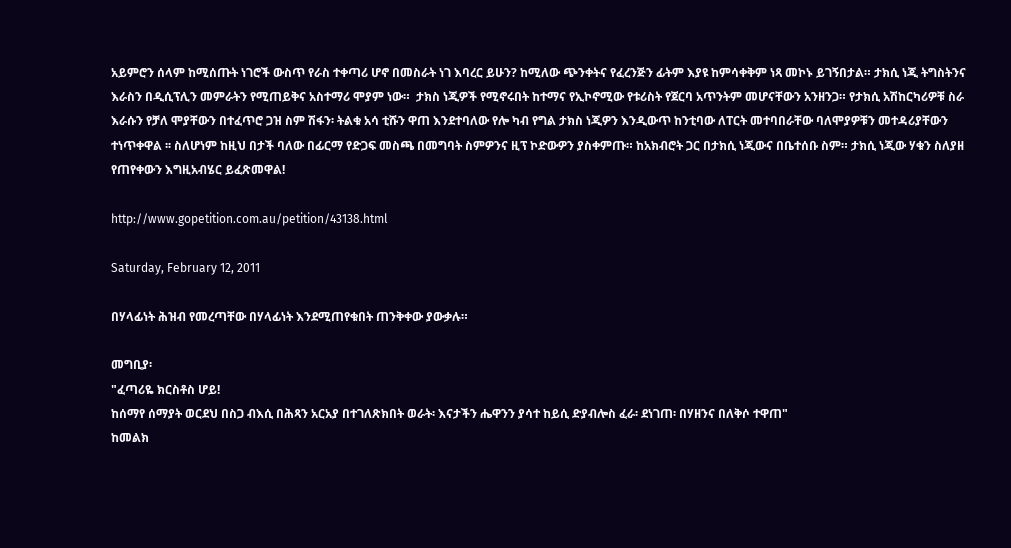አይምሮን ሰላም ከሚሰጡት ነገሮች ውስጥ የራስ ተቀጣሪ ሆኖ በመስራት ነገ እባረር ይሁን? ከሚለው ጭንቀትና የፈረንጅን ፊትም እያዩ ከምሳቀቅም ነጻ መኮኑ ይገኝበታል። ታክሲ ነጂ ትግስትንና እራስን በዲሲፕሊን መምራትን የሚጠይቅና አስተማሪ ሞያም ነው።  ታክስ ነጂዎች የሚኖሩበት ከተማና የኢኮኖሚው የቱሪስት የጀርባ አጥንትም መሆናቸውን አንዘንጋ። የታክሲ አሽከርካሪዎቹ ስራ እራሱን የቻለ ሞያቸውን በተፈጥሮ ጋዝ ስም ሽፋን፡ ትልቁ አሳ ቲሹን ዋጠ እንደተባለው የሎ ካብ የግል ታክስ ነጂዎን እንዲውጥ ከንቲባው ለፐርት መተባበራቸው ባለሞያዎቹን መተዳሪያቸውን ተነጥቀዋል ፡፡ ስለሆነም ከዚህ በታች ባለው በፊርማ የድጋፍ መስጫ በመግባት ስምዎንና ዚፕ ኮድውዎን ያስቀምጡ። ከአክብሮት ጋር በታክሲ ነጂውና በቤተሰቡ ስም። ታክሲ ነጂው ሃቁን ስለያዘ የጠየቀውን እግዚአብሄር ይፈጽመዋል!

http://www.gopetition.com.au/petition/43138.html

Saturday, February 12, 2011

በሃላፊነት ሕዝብ የመረጣቸው በሃላፊነት እንደሚጠየቁበት ጠንቅቀው ያውቃሉ።

መግቢያ፡
"ፈጣሪዬ ክርስቶስ ሆይ!
ከሰማየ ሰማያት ወርደህ በስጋ ብእሲ በሕጻን አርአያ በተገለጽክበት ወራት፡ እናታችን ሔዋንን ያሳተ ከይሲ ድያብሎስ ፈራ፡ ደነገጠ፡ በሃዘንና በለቅሶ ተዋጠ"
ከመልክ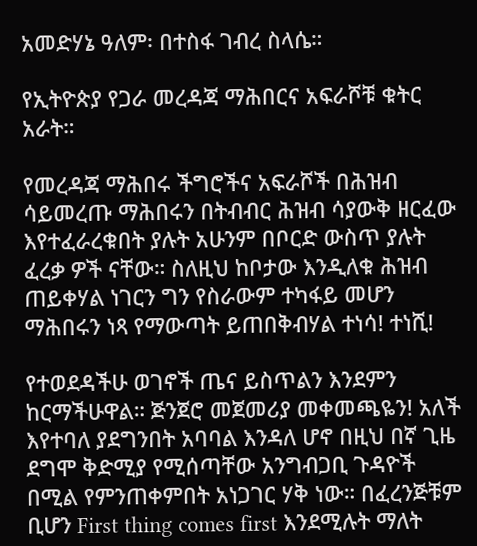አመድሃኔ ዓለም፡ በተስፋ ገብረ ስላሴ።

የኢትዮጵያ የጋራ መረዳጃ ማሕበርና አፍራሾቹ ቁትር አራት።

የመረዳጃ ማሕበሩ ችግሮችና አፍራሾች በሕዝብ ሳይመረጡ ማሕበሩን በትብብር ሕዝብ ሳያውቅ ዘርፈው እየተፈራረቁበት ያሉት አሁንም በቦርድ ውስጥ ያሉት ፈረቃ ዎች ናቸው። ስለዚህ ከቦታው እንዲለቁ ሕዝብ ጠይቀሃል ነገርን ግን የስራውም ተካፋይ መሆን ማሕበሩን ነጻ የማውጣት ይጠበቅብሃል ተነሳ! ተነሺ!

የተወደዳችሁ ወገኖች ጤና ይስጥልን እንደምን ከርማችሁዋል። ጅንጀሮ መጀመሪያ መቀመጫዬን! አለች እየተባለ ያደግንበት አባባል እንዳለ ሆኖ በዚህ በኛ ጊዜ ደግሞ ቅድሚያ የሚሰጣቸው አንግብጋቢ ጉዳዮች በሚል የምንጠቀምበት አነጋገር ሃቅ ነው። በፈረንጅቹም ቢሆን First thing comes first እንደሚሉት ማለት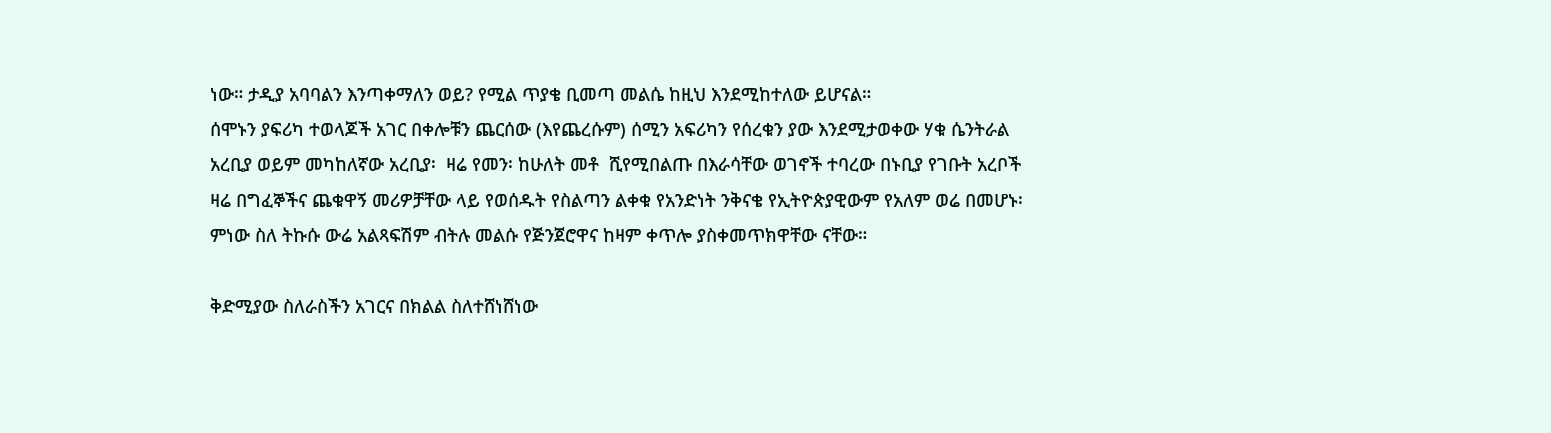ነው። ታዲያ አባባልን እንጣቀማለን ወይ? የሚል ጥያቄ ቢመጣ መልሴ ከዚህ እንደሚከተለው ይሆናል።
ሰሞኑን ያፍሪካ ተወላጆች አገር በቀሎቹን ጨርሰው (እየጨረሱም) ሰሚን አፍሪካን የሰረቁን ያው እንደሚታወቀው ሃቁ ሴንትራል አረቢያ ወይም መካከለኛው አረቢያ፡  ዛሬ የመን፡ ከሁለት መቶ  ሺየሚበልጡ በእራሳቸው ወገኖች ተባረው በኑቢያ የገቡት አረቦች ዛሬ በግፈኞችና ጨቁዋኝ መሪዎቻቸው ላይ የወሰዱት የስልጣን ልቀቁ የአንድነት ንቅናቄ የኢትዮጵያዊውም የአለም ወሬ በመሆኑ፡ ምነው ስለ ትኩሱ ውሬ አልጻፍሽም ብትሉ መልሱ የጅንጀሮዋና ከዛም ቀጥሎ ያስቀመጥክዋቸው ናቸው።

ቅድሚያው ስለራስችን አገርና በክልል ስለተሸነሸነው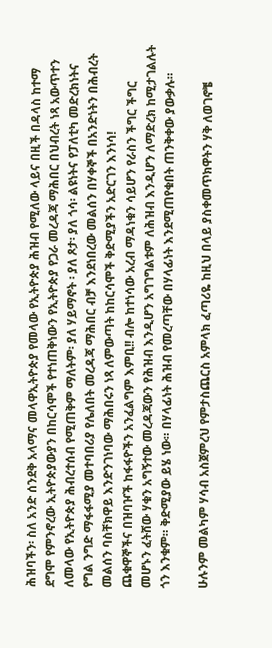ሕዝባችን፡ ስለ አንድ ሰንደቅ አላማና መላዋኢትዮጵያ የመላው የኢትዮጵያ ሕዝብ የሚለው ላይና በዚች በዳላስ ከተማ ደግሞ የምንኖረው ኢትዮጵያውያን በከርሳሞች የተነጠቅነውን የኢትዮጵያ የጋራ መረዳጃ ማሕበር በህብረት ነጻ አውጥተን ለመላው የኢትዮጵያ ሕብረተሰብ የሚጠቅም ማለትም፡ ያለ ሃይማኖት ፡ ያለ ጾታ፡ ያለ ጎሳ፡ ልዩነትና የፓለቲካ መድረክነትና የግል ንግድ ማፋፋሚያ መተባበሪያ የሌለበት መረዳጃ ማሕበር ብቻ እንደነበረው መልሰን በሃቀኞች በአንድነትን በሕብረት መልሰን ባስቸክዋይ እንድንገነባው ማሕበሩን ነጻ ለምውጣት ከከርሳሞች ቅድሚያችን አድርገን እንነሳ!
ጨቁዋኞችና በዝባዦች ከፋፋዮችን አንፈልግም እምቢ!! ብሎ ከተነሳው አረብ ማዳነቁን ሳይሆን የራስን ችግር ችግር መሆኑን ፈትሸው ሃቁን አግኝተው መረዳጃውን የሕዝብ እንዲሆን አግገግልቱም ለሕዝብ እንዲሆን ለማድረክ ከሚታገልሉት ጎን እንቁም። ቅድሚያው ይሄ ነው። በሃላፊነት ሕዝብ የመረጣቸው በሃላፊነት እንደሚጠየቁበት ጠንቅቀው ያውቃሉ።

ሁሉንም መልካም ሃሳብ አስጀምረህ የምታስጨርስ አምላክ ፈጣሪዬ ከዚህ በላይ ያስቀመጥክዋትን ሃቅ ለወገኖቼ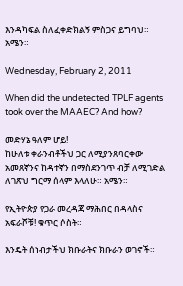እንዳካፍል ስለፈቀድክልኝ ምስጋና ይግባህ። አሜን።

Wednesday, February 2, 2011

When did the undetected TPLF agents took over the MAAEC? And how?

መድሃኔ ዓለም ሆይ!
ከሁለቱ ቀራንብቶችህ ጋር ለሚያንጸባርቀው አመጸኛንና ከዳተኛን በማስደንገጥ ብቻ ለሚገድል ለገጽህ ግርማ ሰላም እላለሁ። አሜን።

የኢትዮጵያ የጋራ መረዳጃ ማሕበር በዳላስና አፍራሾቹ! ቁጥር ሶስት።

እንዴት ሰነብታችህ ክቡራትና ክቡራን ወገኖች።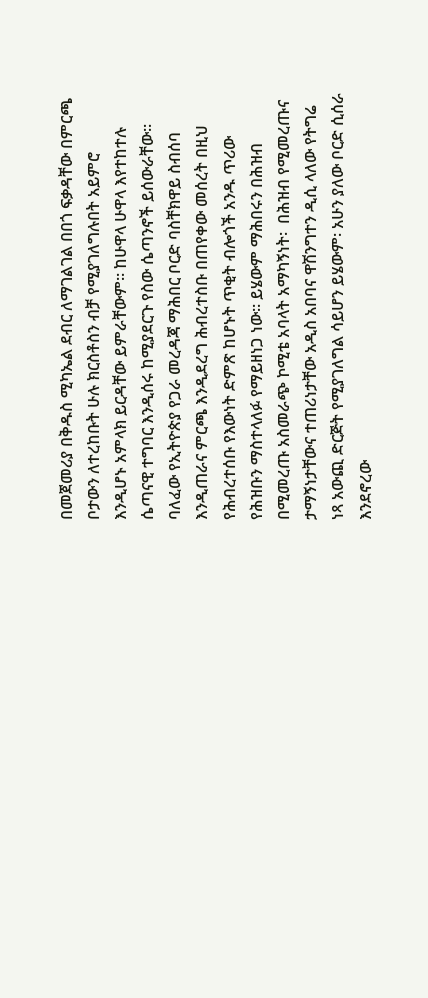በመጀመሪያ በቅዱስ ሚካኤል ደብር ለማገልገል በበጎ ፍቃዳቸው በምርጫ ቦታውን ለተረከቡት ሁሉ ክርስቶስን ብቻ የሚያገለግሉበት አይምሮ  እንዲሆኑ አምላክ ይርዳቸው ይምራቸውም። ከሁዋላ ሁዋላ እየተከተሉ ሴጣናዊ ተግባር እንዲሰሩ ከሚያደርጉ የስው ሴጣንኖች ይሰውራቸው፡፡
ባለፈው የኢትዮጵያ የጋራ መረዳጃ ማሕበር ቦርድ ባስቸክዋይ ስብሰባ እንዲጠራና ምርጫ እንዲደረግ ሕብረተስቡ በጠየቀው መሰረት በዚህ የሕብረተሰቡ የእውነት ድምጽ ከሆኑት ጥቂት ብሎጎች አንዱ ጥሪው የሕዝቡን ማስተላለፉ የማይዘነጋ ነው። ይሄውም ማሕበሩን በሕዝብ በሚመረጡ አስመራጭ ኮሚቴ አባላት አማካኝነት፡  በሕዝብ የሚመረጡና ታማኝነታቸውና ተጠሪነታቸው አዲስ አበባና ዋሽንግተን ዲሲ ላለው የትግሬ ነጻ አውጪ ድርጅት የሚያገለግል ሳይሆን ይሄውም፡ አሁን ያለው ቦርድ ሲሰራ እንደኖረው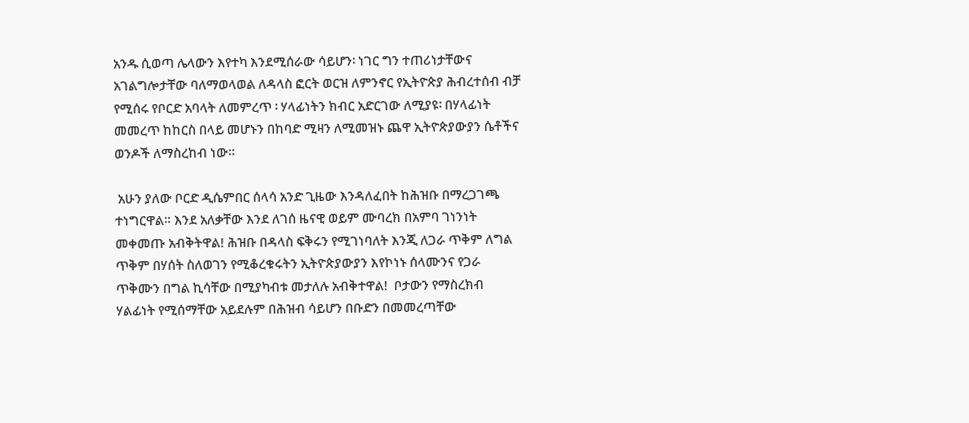አንዱ ሲወጣ ሌላውን እየተካ እንደሚሰራው ሳይሆን፡ ነገር ግን ተጠሪነታቸውና አገልግሎታቸው ባለማወላወል ለዳላስ ፎርት ወርዝ ለምንኖር የኢትዮጵያ ሕብረተሰብ ብቻ የሚሰሩ የቦርድ አባላት ለመምረጥ ፡ ሃላፊነትን ክብር አድርገው ለሚያዩ፡ በሃላፊነት መመረጥ ከከርስ በላይ መሆኑን በከባድ ሚዛን ለሚመዝኑ ጨዋ ኢትዮጵያውያን ሴቶችና ወንዶች ለማስረከብ ነው።

 አሁን ያለው ቦርድ ዲሴምበር ሰላሳ አንድ ጊዜው እንዳለፈበት ከሕዝቡ በማረጋገጫ ተነግርዋል። እንደ አለቃቸው እንደ ለገሰ ዜናዊ ወይም ሙባረክ በአምባ ገነንነት መቀመጡ አብቅትዋል! ሕዝቡ በዳላስ ፍቅሩን የሚገነባለት እንጂ ለጋራ ጥቅም ለግል ጥቅም በሃሰት ስለወገን የሚቆረቁሩትን ኢትዮጵያውያን እየኮነኑ ሰላሙንና የጋራ ጥቅሙን በግል ኪሳቸው በሚያካብቱ መታለሉ አብቅተዋል!  ቦታውን የማስረክብ ሃልፊነት የሚሰማቸው አይደሉም በሕዝብ ሳይሆን በቡድን በመመረጣቸው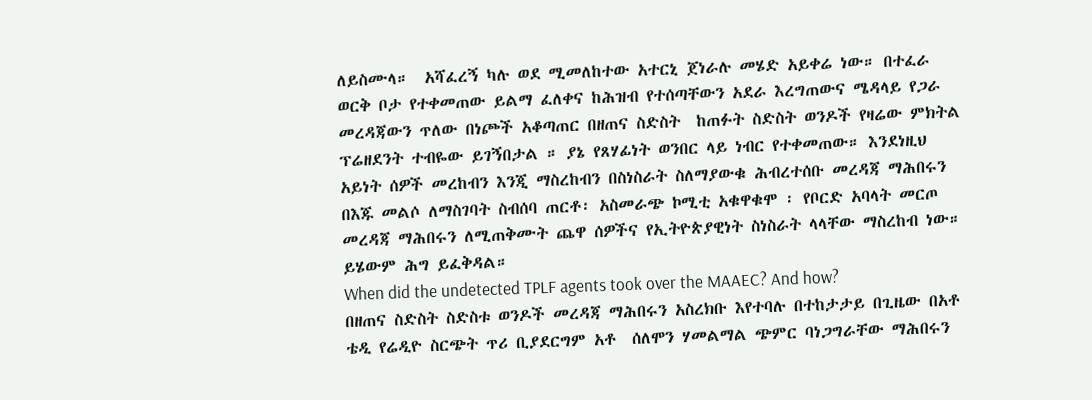ለይስሙላ።  አሻፈረኝ ካሉ ወደ ሚመለከተው አተርኒ ጀነራሉ መሄድ አይቀሬ ነው። በተፈራ ወርቅ ቦታ የተቀመጠው ይልማ ፈለቀና ከሕዝብ የተሰጣቸውን አደራ እረግጠውና ሜዳላይ የጋራ መረዳጃውን ጥለው በነጮች አቆጣጠር በዘጠና ስድስት  ከጠፉት ስድስት ወንዶች የዛሬው ምክትል ፕሬዘደንት ተብዬው ይገኝበታል ። ያኔ የጸሃፊነት ወንበር ላይ ነብር የተቀመጠው። እንደነዚህ አይነት ሰዎች መረከብን እንጂ ማስረከብን በስነስራት ስለማያውቁ ሕብረተሰቡ መረዳጃ ማሕበሩን በእጁ መልሶ ለማስገባት ስብሰባ ጠርቶ፡ አስመራጭ ኮሚቲ አቁዋቁሞ ፡ የቦርድ አባላት መርጦ መረዳጃ ማሕበሩን ለሚጠቅሙት ጨዋ ሰዎችና የኢትዮጵያዊነት ስነስራት ላላቸው ማስረከብ ነው። ይሄውም ሕግ ይፈቅዳል።
When did the undetected TPLF agents took over the MAAEC? And how?
በዘጠና ስድስት ስድስቱ ወንዶች መረዳጃ ማሕበሩን አስረክቡ እየተባሉ በተከታታይ በጊዜው በአቶ ቴዲ የሬዲዮ ስርጭት ጥሪ ቢያደርግም አቶ  ሰለሞን ሃመልማል ጭምር ባነጋግራቸው ማሕበሩን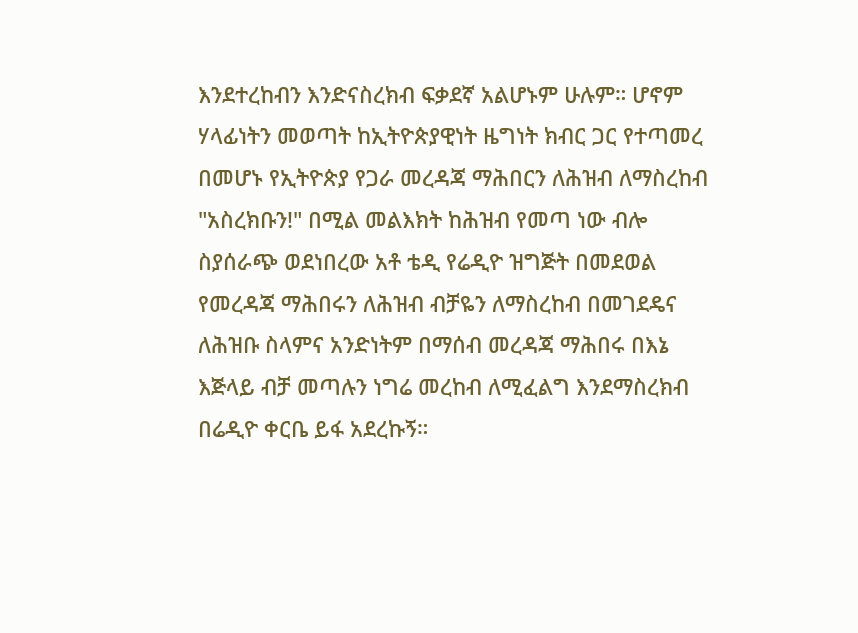እንደተረከብን እንድናስረክብ ፍቃደኛ አልሆኑም ሁሉም። ሆኖም ሃላፊነትን መወጣት ከኢትዮጵያዊነት ዜግነት ክብር ጋር የተጣመረ በመሆኑ የኢትዮጵያ የጋራ መረዳጃ ማሕበርን ለሕዝብ ለማስረከብ "አስረክቡን!" በሚል መልእክት ከሕዝብ የመጣ ነው ብሎ ስያሰራጭ ወደነበረው አቶ ቴዲ የሬዲዮ ዝግጅት በመደወል የመረዳጃ ማሕበሩን ለሕዝብ ብቻዬን ለማስረከብ በመገደዴና ለሕዝቡ ስላምና አንድነትም በማሰብ መረዳጃ ማሕበሩ በእኔ እጅላይ ብቻ መጣሉን ነግሬ መረከብ ለሚፈልግ እንደማስረክብ በሬዲዮ ቀርቤ ይፋ አደረኩኝ።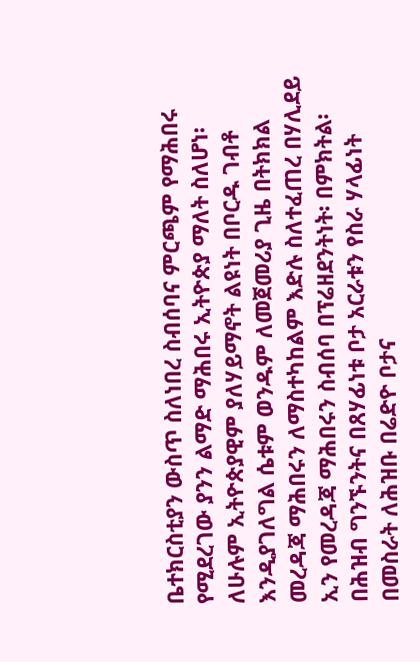ቤተክርስቲያን ውስጥ ስለነበረ ስብሰባና ምርጫም የማሕበሩ የሚደረገው ያንን ልማድ ማሕበሩ ኢትዮጵያ ማለት ስለሆነ፡ ለሁሉም ኢትዮጵያዊም ያለሃይማኖት ልዩነት በቦርዱ ገብቶ እንዲያገለግል ሴቱም ወንዱም ለመጀመሪያ ጊዜ በትክክል መረዳጃ ማሕበሩን ለማስተካከልም እድሉ ስለተፈጠረ በሃሊደይ ኢን የመረዳጃ ማሕበሩን ስብሰባ በፕሬዘደንትነት፡ በምክትል፡ በሕዝብ ግንኙንትና በጸሃፊነቱ ቦታ አርራቱን የስራ ሃላፊነት በመስራት ለሕዝቡ በሬድዮ ቦታና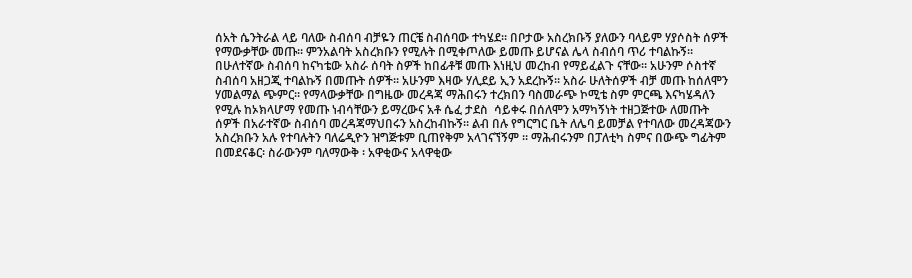ሰአት ሴንትራል ላይ ባለው ስብሰባ ብቻዬን ጠርቼ ስብሰባው ተካሄደ። በቦታው አስረክቡኝ ያለውን ባላይም ሃያሶስት ሰዎች የማውቃቸው መጡ። ምንአልባት አስረክቡን የሚሉት በሚቀጦለው ይመጡ ይሆናል ሌላ ስብሰባ ጥሪ ተባልኩኝ። በሁለተኛው ስብሰባ ከናካቴው አስራ ሰባት ስዎች ከበፊቶቹ መጡ እነዚህ መረከብ የማይፈልጉ ናቸው። አሁንም ሶስተኛ ስብሰባ አዘጋጂ ተባልኩኝ በመጡት ሰዎች። አሁንም እዛው ሃሊደይ ኢን አደረኩኝ። አስራ ሁለትሰዎች ብቻ መጡ ከሰለሞን ሃመልማል ጭምር። የማላውቃቸው በግዜው መረዳጃ ማሕበሩን ተረክበን ባስመራጭ ኮሚቴ ስም ምርጫ እናካሄዳለን የሚሉ ከኦክላሆማ የመጡ ነብሳቸውን ይማረውና አቶ ሴፈ ታደስ  ሳይቀሩ በሰለሞን አማካኝነት ተዘጋጅተው ለመጡት ሰዎች በአራተኛው ስብሰባ መረዳጃማህበሩን አስረከብኩኝ። ልብ በሉ የግርግር ቤት ለሌባ ይመቻል የተባለው መረዳጃውን አስረክቡን አሉ የተባሉትን ባለሬዲዮን ዝግጅቱም ቢጠየቅም አላገናኘኝም ። ማሕብሩንም በፓለቲካ ስምና በውጭ ግፊትም በመደናቆር፡ ስራውንም ባለማውቅ ፡ አዋቂውና አላዋቂው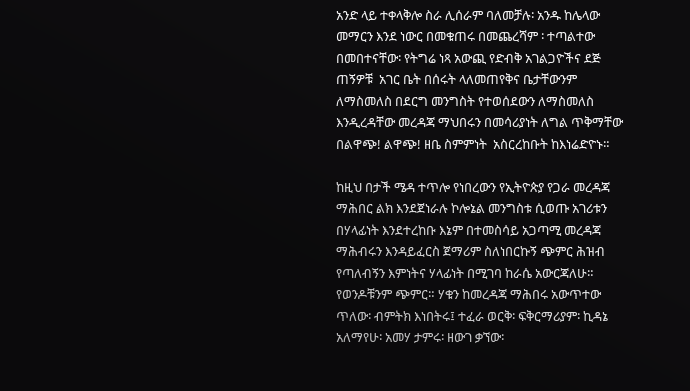አንድ ላይ ተቀላቅሎ ስራ ሊሰራም ባለመቻሉ፡ አንዱ ከሌላው መማርን እንደ ነውር በመቁጠሩ በመጨረሻም ፡ ተጣልተው በመበተናቸው፡ የትግሬ ነጻ አውጪ የድብቅ አገልጋዮችና ደጅ ጠኝዎቹ  አገር ቤት በሰሩት ላለመጠየቅና ቤታቸውንም ለማስመለስ በደርግ መንግስት የተወሰደውን ለማስመለስ እንዲረዳቸው መረዳጃ ማህበሩን በመሳሪያነት ለግል ጥቅማቸው በልዋጭ! ልዋጭ! ዘቤ ስምምነት  አስርረከቡት ከእነሬድዮኑ።

ከዚህ በታች ሜዳ ተጥሎ የነበረውን የኢትዮጵያ የጋራ መረዳጃ ማሕበር ልክ እንደጀነራሉ ኮሎኔል መንግስቱ ሲወጡ አገሪቱን በሃላፊነት እንደተረከቡ እኔም በተመስሳይ አጋጣሚ መረዳጃ ማሕብሩን እንዳይፈርስ ጀማሪም ስለነበርኩኝ ጭምር ሕዝብ የጣለብኝን እምነትና ሃላፊነት በሚገባ ከራሴ አውርጃለሁ። የወንዶቹንም ጭምር። ሃቁን ከመረዳጃ ማሕበሩ አውጥተው ጥለው፡ ብምትክ እነበትሩ፤ ተፈራ ወርቅ፡ ፍቅርማሪያም፡ ኪዳኔ አለማየሁ፡ አመሃ ታምሩ፡ ዘውገ ቃኘው፡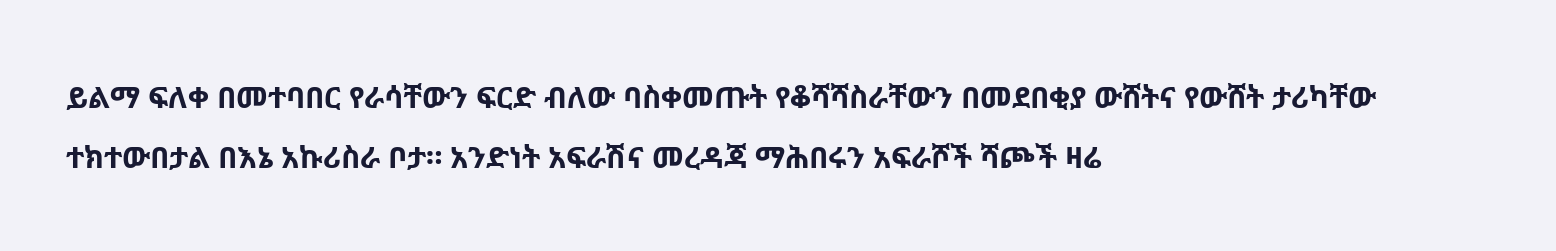ይልማ ፍለቀ በመተባበር የራሳቸውን ፍርድ ብለው ባስቀመጡት የቆሻሻስራቸውን በመደበቂያ ውሸትና የውሸት ታሪካቸው ተክተውበታል በእኔ አኩሪስራ ቦታ። አንድነት አፍራሽና መረዳጃ ማሕበሩን አፍራሾች ሻጮች ዛሬ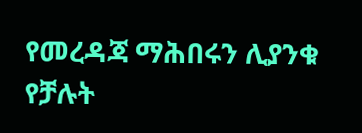የመረዳጃ ማሕበሩን ሊያንቁ የቻሉት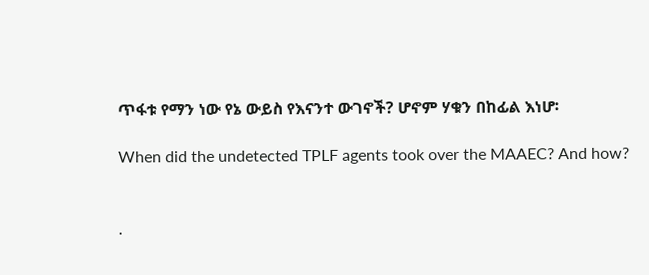ጥፋቱ የማን ነው የኔ ውይስ የእናንተ ውገኖች? ሆኖም ሃቁን በከፊል እነሆ፡

When did the undetected TPLF agents took over the MAAEC? And how?


.